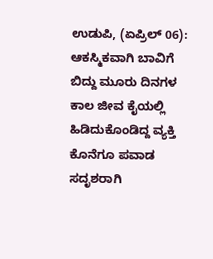ಉಡುಪಿ, (ಏಪ್ರಿಲ್ 06): ಆಕಸ್ಮಿಕವಾಗಿ ಬಾವಿಗೆ ಬಿದ್ದು ಮೂರು ದಿನಗಳ ಕಾಲ ಜೀವ ಕೈಯಲ್ಲಿ ಹಿಡಿದುಕೊಂಡಿದ್ದ ವ್ಯಕ್ತಿ ಕೊನೆಗೂ ಪವಾಡ ಸದೃಶರಾಗಿ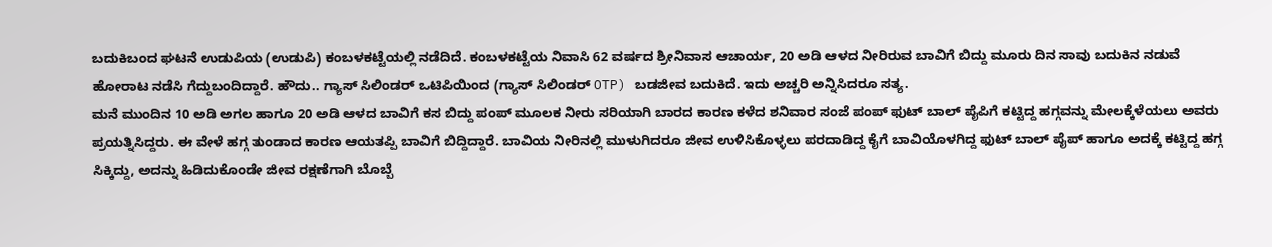ಬದುಕಿಬಂದ ಘಟನೆ ಉಡುಪಿಯ (ಉಡುಪಿ) ಕಂಬಳಕಟ್ಟೆಯಲ್ಲಿ ನಡೆದಿದೆ. ಕಂಬಳಕಟ್ಟೆಯ ನಿವಾಸಿ 62 ವರ್ಷದ ಶ್ರೀನಿವಾಸ ಆಚಾರ್ಯ, 20 ಅಡಿ ಆಳದ ನೀರಿರುವ ಬಾವಿಗೆ ಬಿದ್ದು ಮೂರು ದಿನ ಸಾವು ಬದುಕಿನ ನಡುವೆ ಹೋರಾಟ ನಡೆಸಿ ಗೆದ್ದುಬಂದಿದ್ದಾರೆ. ಹೌದು.. ಗ್ಯಾಸ್ ಸಿಲಿಂಡರ್ ಒಟಿಪಿಯಿಂದ (ಗ್ಯಾಸ್ ಸಿಲಿಂಡರ್ OTP) ಬಡಜೀವ ಬದುಕಿದೆ. ಇದು ಅಚ್ಚರಿ ಅನ್ನಿಸಿದರೂ ಸತ್ಯ.
ಮನೆ ಮುಂದಿನ 10 ಅಡಿ ಅಗಲ ಹಾಗೂ 20 ಅಡಿ ಆಳದ ಬಾವಿಗೆ ಕಸ ಬಿದ್ದು ಪಂಪ್ ಮೂಲಕ ನೀರು ಸರಿಯಾಗಿ ಬಾರದ ಕಾರಣ ಕಳೆದ ಶನಿವಾರ ಸಂಜೆ ಪಂಪ್ ಫುಟ್ ಬಾಲ್ ಪೈಪಿಗೆ ಕಟ್ಟಿದ್ದ ಹಗ್ಗವನ್ನು ಮೇಲಕ್ಕೆಳೆಯಲು ಅವರು ಪ್ರಯತ್ನಿಸಿದ್ದರು. ಈ ವೇಳೆ ಹಗ್ಗ ತುಂಡಾದ ಕಾರಣ ಆಯತಪ್ಪಿ ಬಾವಿಗೆ ಬಿದ್ದಿದ್ದಾರೆ. ಬಾವಿಯ ನೀರಿನಲ್ಲಿ ಮುಳುಗಿದರೂ ಜೀವ ಉಳಿಸಿಕೊಳ್ಳಲು ಪರದಾಡಿದ್ದ ಕೈಗೆ ಬಾವಿಯೊಳಗಿದ್ದ ಫುಟ್ ಬಾಲ್ ಪೈಪ್ ಹಾಗೂ ಅದಕ್ಕೆ ಕಟ್ಟಿದ್ದ ಹಗ್ಗ ಸಿಕ್ಕಿದ್ದು, ಅದನ್ನು ಹಿಡಿದುಕೊಂಡೇ ಜೀವ ರಕ್ಷಣೆಗಾಗಿ ಬೊಬ್ಬೆ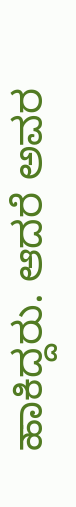ಹಾಕಿದ್ದರು. ಆದರೆ ಅವರ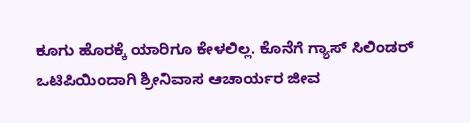ಕೂಗು ಹೊರಕ್ಕೆ ಯಾರಿಗೂ ಕೇಳಲಿಲ್ಲ. ಕೊನೆಗೆ ಗ್ಯಾಸ್ ಸಿಲಿಂಡರ್ ಒಟಿಪಿಯಿಂದಾಗಿ ಶ್ರೀನಿವಾಸ ಆಚಾರ್ಯರ ಜೀವ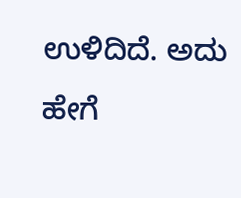ಉಳಿದಿದೆ. ಅದು ಹೇಗೆ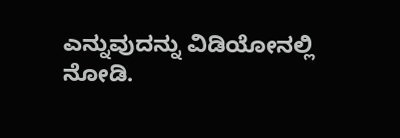ಎನ್ನುವುದನ್ನು ವಿಡಿಯೋನಲ್ಲಿ ನೋಡಿ.